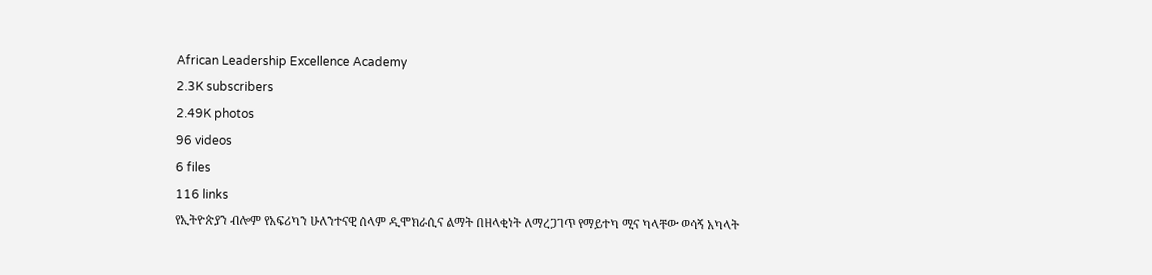African Leadership Excellence Academy
2.3K subscribers
2.49K photos
96 videos
6 files
116 links
የኢትዮጵያን ብሎም የአፍሪካን ሁለንተናዊ ሰላም ዲሞክራሲና ልማት በዘላቂነት ለማረጋገጥ የማይተካ ሚና ካላቸው ወሳኝ አካላት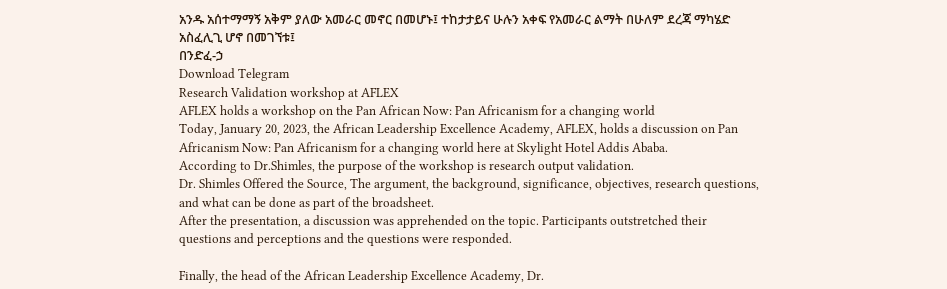አንዱ አሰተማማኝ አቅም ያለው አመራር መኖር በመሆኑ፤ ተከታታይና ሁሉን አቀፍ የአመራር ልማት በሁለም ደረጃ ማካሄድ አስፈሊጊ ሆኖ በመገኘቱ፤
በንድፈ-ኃ
Download Telegram
Research Validation workshop at AFLEX
AFLEX holds a workshop on the Pan African Now: Pan Africanism for a changing world
Today, January 20, 2023, the African Leadership Excellence Academy, AFLEX, holds a discussion on Pan Africanism Now: Pan Africanism for a changing world here at Skylight Hotel Addis Ababa.
According to Dr.Shimles, the purpose of the workshop is research output validation.
Dr. Shimles Offered the Source, The argument, the background, significance, objectives, research questions, and what can be done as part of the broadsheet.
After the presentation, a discussion was apprehended on the topic. Participants outstretched their questions and perceptions and the questions were responded.

Finally, the head of the African Leadership Excellence Academy, Dr.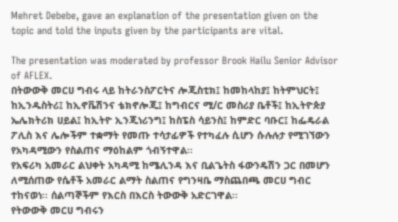Mehret Debebe, gave an explanation of the presentation given on the topic and told the inputs given by the participants are vital.

The presentation was moderated by professor Brook Hailu Senior Advisor of AFLEX.
በትውውቅ መርሀ ግብሩ ላይ ከትራንስፖርትና ሎጂስቲክ፤ ከመከላከያ፤ ከትምህርት፤ ከኢንዱስትሪ፤ ከኢኖቬሽንና ቴክኖሎጂ፤ ከግብርና ሚ/ር መስሪያ ቤቶች፤ ከኢትዮጵያ ኤሌክትሪክ ሀይል፤ ከኢትዮ ኢንጂነሪንግ፤ ከስፔስ ሳይንስ፤ ከምድር ባቡር፤ ከፌዴራል ፖሊስ እና ሌሎችም ተቋማት የመጡ ተሳታፊዎች የተካፈሉ ሲሆን ሱሉሉታ የሚገኘውን የአካዳሚውን የስልጠና ማዕከልም ጎብኝተዋል፡፡
የአፍሪካ አመራር ልህቀት አካዳሚ ከሜሊንዳ እና ቢልጌትስ ፋውንዴሽን ጋር በመሆን ለሚሰጠው የሴቶች አመራር ልማት ስልጠና የግንዛቤ ማስጨበጫ መርሀ ግብር ተከናወነ፡፡ ሰልጣኞችም የእርስ በእርስ ትውውቅ አድርገዋል፡፡
የትውውቅ መርሀ ግብሩን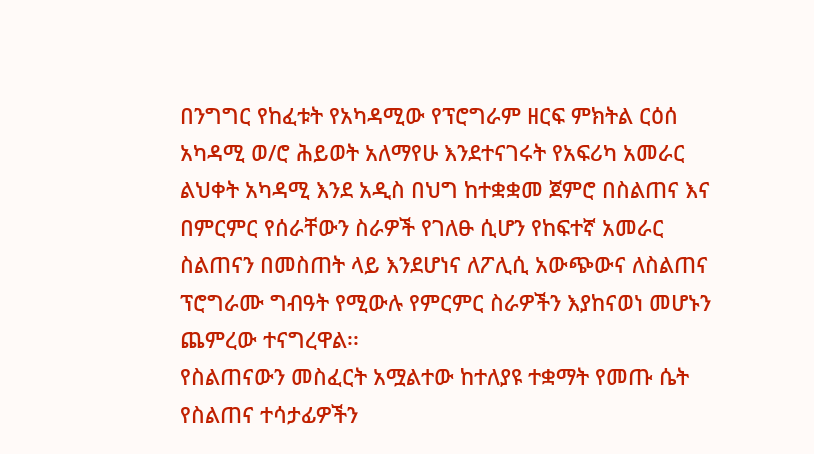በንግግር የከፈቱት የአካዳሚው የፕሮግራም ዘርፍ ምክትል ርዕሰ አካዳሚ ወ/ሮ ሕይወት አለማየሁ እንደተናገሩት የአፍሪካ አመራር ልህቀት አካዳሚ እንደ አዲስ በህግ ከተቋቋመ ጀምሮ በስልጠና እና በምርምር የሰራቸውን ስራዎች የገለፁ ሲሆን የከፍተኛ አመራር ስልጠናን በመስጠት ላይ እንደሆነና ለፖሊሲ አውጭውና ለስልጠና ፕሮግራሙ ግብዓት የሚውሉ የምርምር ስራዎችን እያከናወነ መሆኑን ጨምረው ተናግረዋል፡፡
የስልጠናውን መስፈርት አሟልተው ከተለያዩ ተቋማት የመጡ ሴት የስልጠና ተሳታፊዎችን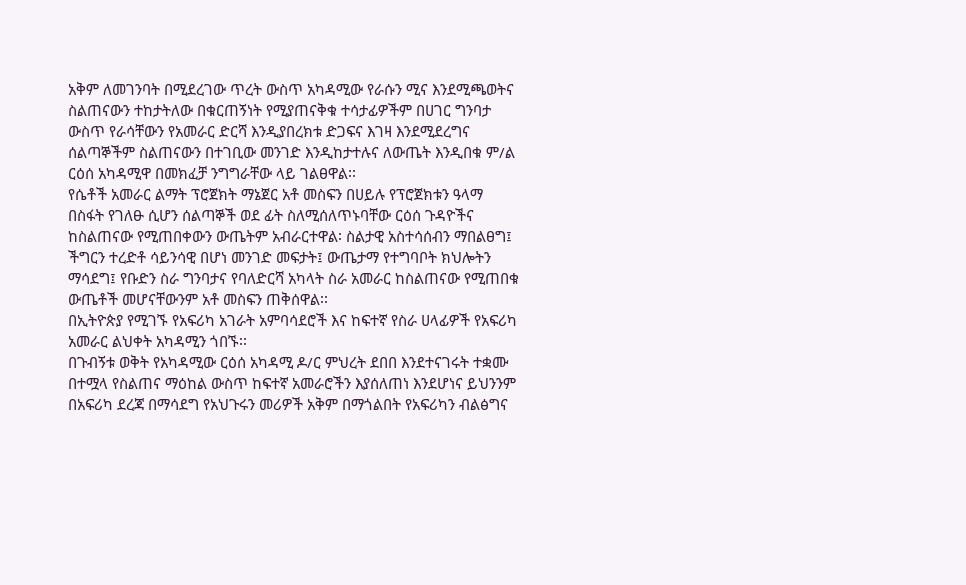አቅም ለመገንባት በሚደረገው ጥረት ውስጥ አካዳሚው የራሱን ሚና እንደሚጫወትና ስልጠናውን ተከታትለው በቁርጠኝነት የሚያጠናቅቁ ተሳታፊዎችም በሀገር ግንባታ ውስጥ የራሳቸውን የአመራር ድርሻ እንዲያበረክቱ ድጋፍና እገዛ እንደሚደረግና ሰልጣኞችም ስልጠናውን በተገቢው መንገድ እንዲከታተሉና ለውጤት እንዲበቁ ም/ል ርዕሰ አካዳሚዋ በመክፈቻ ንግግራቸው ላይ ገልፀዋል፡፡
የሴቶች አመራር ልማት ፕሮጀክት ማኔጀር አቶ መስፍን በሀይሉ የፕሮጀክቱን ዓላማ በስፋት የገለፁ ሲሆን ሰልጣኞች ወደ ፊት ስለሚሰለጥኑባቸው ርዕሰ ጉዳዮችና ከስልጠናው የሚጠበቀውን ውጤትም አብራርተዋል፡ ስልታዊ አስተሳሰብን ማበልፀግ፤ ችግርን ተረድቶ ሳይንሳዊ በሆነ መንገድ መፍታት፤ ውጤታማ የተግባቦት ክህሎትን ማሳደግ፤ የቡድን ስራ ግንባታና የባለድርሻ አካላት ስራ አመራር ከስልጠናው የሚጠበቁ ውጤቶች መሆናቸውንም አቶ መስፍን ጠቅሰዋል፡፡
በኢትዮጵያ የሚገኙ የአፍሪካ አገራት አምባሳደሮች እና ከፍተኛ የስራ ሀላፊዎች የአፍሪካ አመራር ልህቀት አካዳሚን ጎበኙ፡፡
በጉብኝቱ ወቅት የአካዳሚው ርዕሰ አካዳሚ ዶ/ር ምህረት ደበበ እንደተናገሩት ተቋሙ በተሟላ የስልጠና ማዕከል ውስጥ ከፍተኛ አመራሮችን እያሰለጠነ እንደሆነና ይህንንም በአፍሪካ ደረጃ በማሳደግ የአህጉሩን መሪዎች አቅም በማጎልበት የአፍሪካን ብልፅግና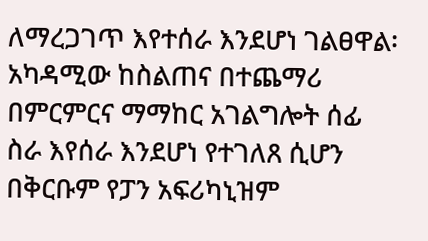ለማረጋገጥ እየተሰራ እንደሆነ ገልፀዋል፡
አካዳሚው ከስልጠና በተጨማሪ በምርምርና ማማከር አገልግሎት ሰፊ ስራ እየሰራ እንደሆነ የተገለጸ ሲሆን በቅርቡም የፓን አፍሪካኒዝም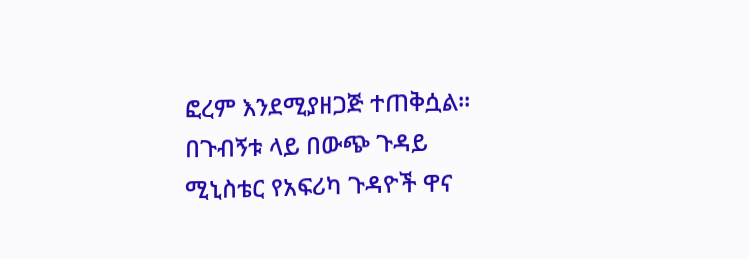ፎረም እንደሚያዘጋጅ ተጠቅሷል፡፡
በጉብኝቱ ላይ በውጭ ጉዳይ ሚኒስቴር የአፍሪካ ጉዳዮች ዋና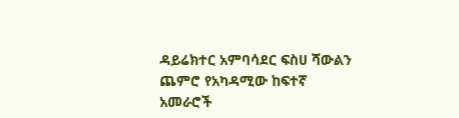ዳይሬክተር አምባሳደር ፍስሀ ሻውልን ጨምሮ የአካዳሚው ከፍተኛ አመራሮች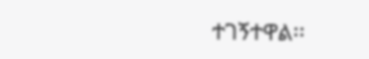ተገኝተዋል፡፡